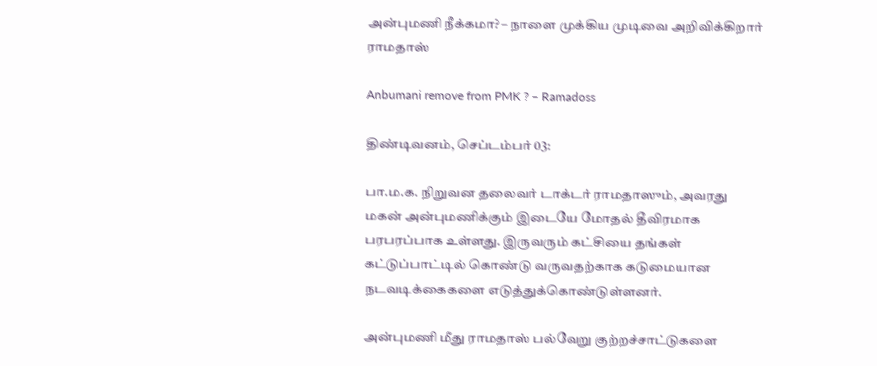அன்புமணி நீக்கமா? – நாளை முக்கிய முடிவை அறிவிக்கிறார் ராமதாஸ்

Anbumani remove from PMK ? – Ramadoss

திண்டிவனம், செப்டம்பர் 03:

பா.ம.க. நிறுவன தலைவர் டாக்டர் ராமதாஸும், அவரது மகன் அன்புமணிக்கும் இடையே மோதல் தீவிரமாக பரபரப்பாக உள்ளது. இருவரும் கட்சியை தங்கள் கட்டுப்பாட்டில் கொண்டு வருவதற்காக கடுமையான நடவடிக்கைகளை எடுத்துக்கொண்டுள்ளனர்.

அன்புமணி மீது ராமதாஸ் பல்வேறு குற்றச்சாட்டுகளை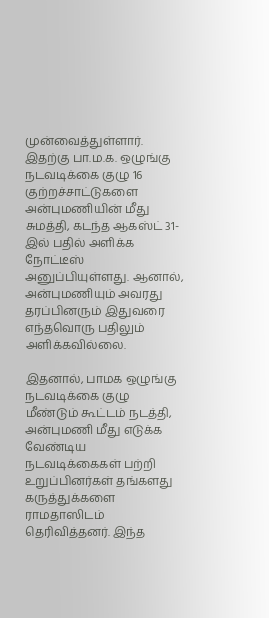முன்வைத்துள்ளார். இதற்கு பா.ம.க. ஒழுங்கு நடவடிக்கை குழு 16 குற்றச்சாட்டுகளை அன்புமணியின் மீது சுமத்தி, கடந்த ஆகஸ்ட் 31-இல் பதில் அளிக்க நோட்டீஸ் அனுப்பியுள்ளது. ஆனால், அன்புமணியும் அவரது தரப்பினரும் இதுவரை எந்தவொரு பதிலும் அளிக்கவில்லை.

இதனால், பாமக ஒழுங்கு நடவடிக்கை குழு மீண்டும் கூட்டம் நடத்தி, அன்புமணி மீது எடுக்க வேண்டிய நடவடிக்கைகள் பற்றி உறுப்பினர்கள் தங்களது கருத்துக்களை ராமதாஸிடம் தெரிவித்தனர். இந்த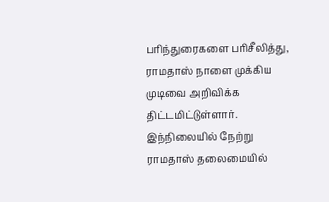பரிந்துரைகளை பரிசீலித்து, ராமதாஸ் நாளை முக்கிய முடிவை அறிவிக்க திட்டமிட்டுள்ளார். இந்நிலையில் நேற்று ராமதாஸ் தலைமையில்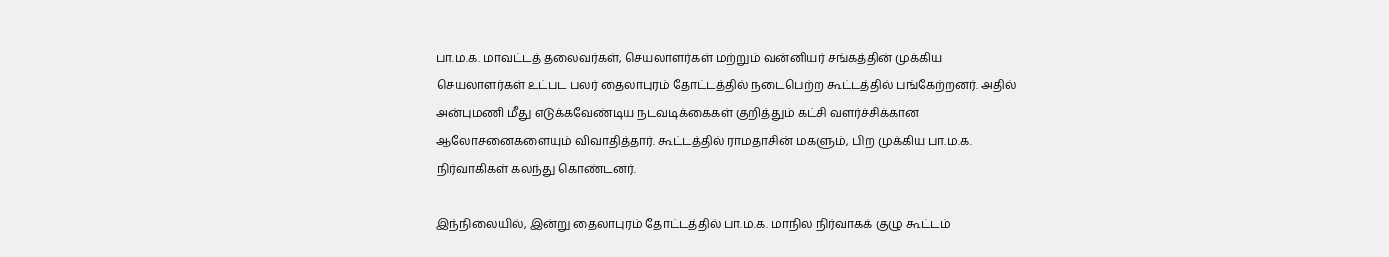பா.ம.க. மாவட்டத் தலைவர்கள், செயலாளர்கள் மற்றும் வன்னியர் சங்கத்தின் முக்கிய செயலாளர்கள் உட்பட பலர் தைலாபுரம் தோட்டத்தில் நடைபெற்ற கூட்டத்தில் பங்கேற்றனர். அதில் அன்புமணி மீது எடுக்கவேண்டிய நடவடிக்கைகள் குறித்தும் கட்சி வளர்ச்சிக்கான ஆலோசனைகளையும் விவாதித்தார். கூட்டத்தில் ராமதாசின் மகளும், பிற முக்கிய பா.ம.க. நிர்வாகிகள் கலந்து கொண்டனர்.

இந்நிலையில், இன்று தைலாபுரம் தோட்டத்தில் பா.ம.க. மாநில நிர்வாகக் குழு கூட்டம்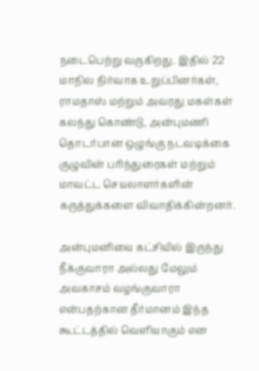நடைபெற்று வருகிறது. இதில் 22 மாநில நிர்வாக உறுப்பினர்கள், ராமதாஸ் மற்றும் அவரது மகள்கள் கலந்து கொண்டு, அன்புமணி தொடர்பான ஒழுங்கு நடவடிக்கை குழுவின் பரிந்துரைகள் மற்றும் மாவட்ட செயலாளர்களின் கருத்துக்களை விவாதிக்கின்றனர்.

அன்புமனியை கட்சியில் இருந்து நீக்குவாரா அல்லது மேலும் அவகாசம் வழங்குவாரா என்பதற்கான தீர்மானம் இந்த கூட்டத்தில் வெளியாகும் என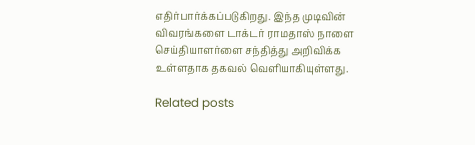எதிர்பார்க்கப்படுகிறது. இந்த முடிவின் விவரங்களை டாக்டர் ராமதாஸ் நாளை செய்தியாளர்ளை சந்தித்து அறிவிக்க உள்ளதாக தகவல் வெளியாகியுள்ளது.

Related posts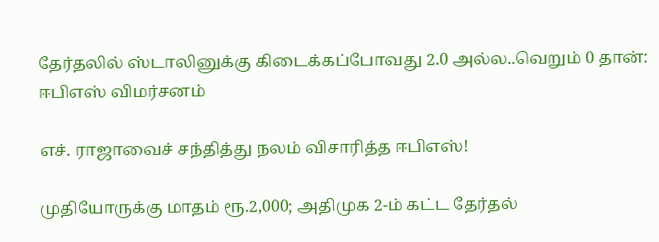தேர்தலில் ஸ்டாலினுக்கு கிடைக்கப்போவது 2.0 அல்ல..வெறும் 0 தான்: ஈபிஎஸ் விமர்சனம்

எச். ராஜாவைச் சந்தித்து நலம் விசாரித்த ஈபிஎஸ்!

முதியோருக்கு மாதம் ரூ.2,000; அதிமுக 2-ம் கட்ட தேர்தல்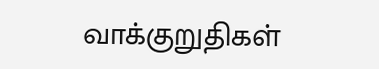வாக்குறுதிகள்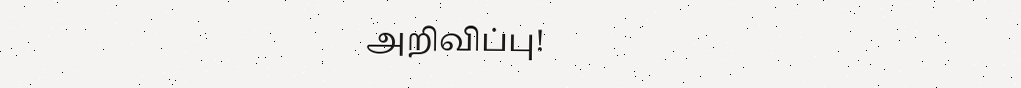அறிவிப்பு!